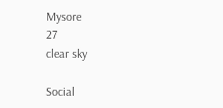Mysore
27
clear sky

Social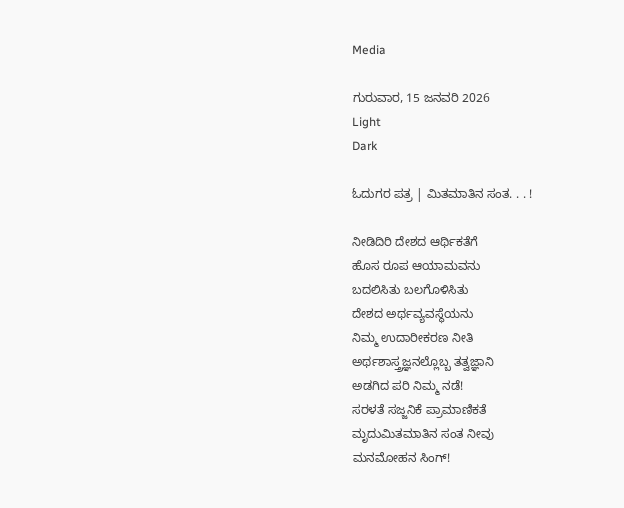Media

ಗುರುವಾರ, 15 ಜನವರಿ 2026
Light
Dark

ಓದುಗರ ಪತ್ರ | ಮಿತಮಾತಿನ ಸಂತ. . . !

ನೀಡಿದಿರಿ ದೇಶದ ಆರ್ಥಿಕತೆಗೆ
ಹೊಸ ರೂಪ ಆಯಾಮವನು
ಬದಲಿಸಿತು ಬಲಗೊಳಿಸಿತು
ದೇಶದ ಅರ್ಥವ್ಯವಸ್ಥೆಯನು
ನಿಮ್ಮ ಉದಾರೀಕರಣ ನೀತಿ
ಅರ್ಥಶಾಸ್ತ್ರಜ್ಞನಲ್ಲೊಬ್ಬ ತತ್ವಜ್ಞಾನಿ
ಅಡಗಿದ ಪರಿ ನಿಮ್ಮ ನಡೆ!
ಸರಳತೆ ಸಜ್ಜನಿಕೆ ಪ್ರಾಮಾಣಿಕತೆ
ಮೃದುಮಿತಮಾತಿನ ಸಂತ ನೀವು
ಮನಮೋಹನ ಸಿಂಗ್!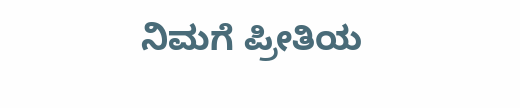ನಿಮಗೆ ಪ್ರೀತಿಯ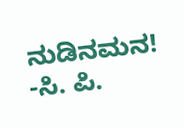ನುಡಿನಮನ!
-ಸಿ. ಪಿ.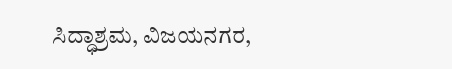ಸಿದ್ಧಾಶ್ರಮ, ವಿಜಯನಗರ,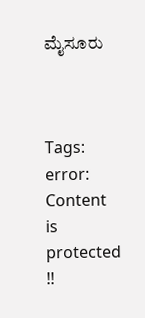ಮೈಸೂರು



Tags:
error: Content is protected !!